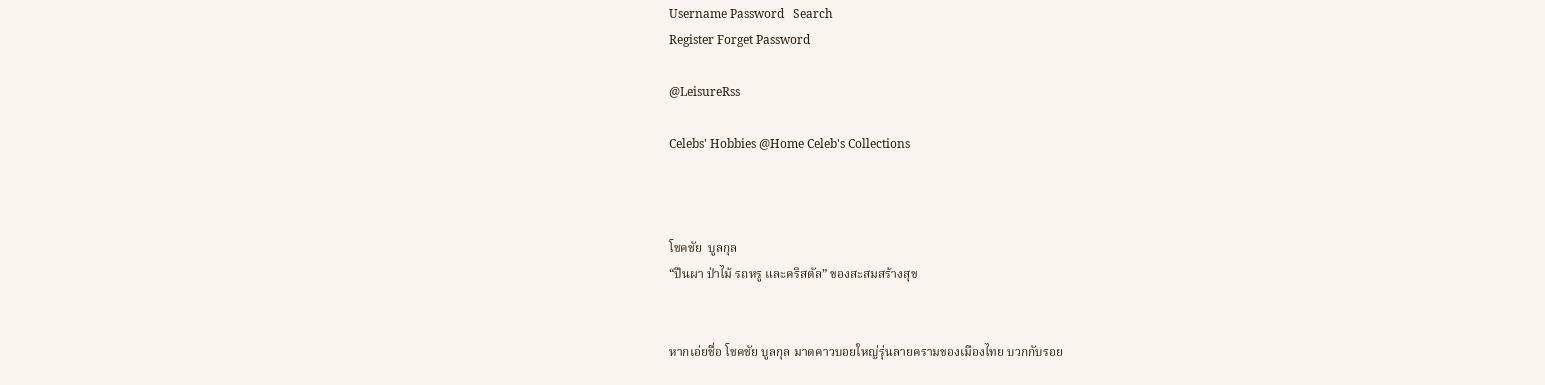Username Password   Search
Register Forget Password

@LeisureRss

Celebs' Hobbies @Home Celeb's Collections



โชคชัย  บูลกุล
“ปืนผา ป่าไม้ รถหรู และคริสตัล” ของสะสมสร้างสุข


หากเอ่ยชื่อ โชคชัย บูลกุล มาดคาวบอยใหญ่รุ่นลายครามของเมืองไทย บวกกับรอย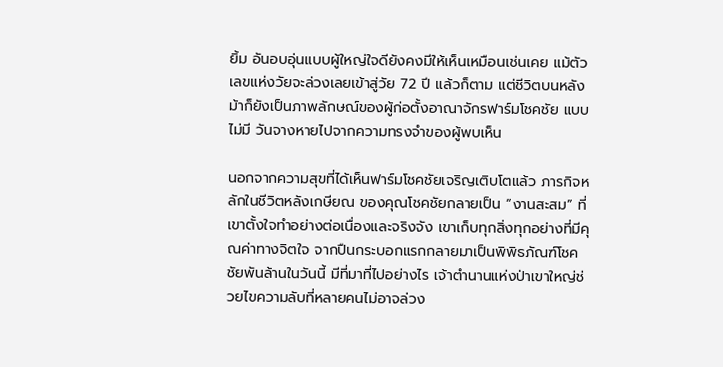ยิ้ม อันอบอุ่นแบบผู้ใหญ่ใจดียังคงมีให้เห็นเหมือนเช่นเคย แม้ตัวเลขแห่งวัยจะล่วงเลยเข้าสู่วัย 72 ปี แล้วก็ตาม แต่ชีวิตบนหลังม้าก็ยังเป็นภาพลักษณ์ของผู้ก่อตั้งอาณาจักรฟาร์มโชคชัย แบบไม่มี วันจางหายไปจากความทรงจำของผู้พบเห็น

นอกจากความสุขที่ได้เห็นฟาร์มโชคชัยเจริญเติบโตแล้ว ภารกิจหลักในชีวิตหลังเกษียณ ของคุณโชคชัยกลายเป็น “งานสะสม” ที่เขาตั้งใจทำอย่างต่อเนื่องและจริงจัง เขาเก็บทุกสิ่งทุกอย่างที่มีคุณค่าทางจิตใจ จากปืนกระบอกแรกกลายมาเป็นพิพิธภัณฑ์โชคชัยพันล้านในวันนี้ มีที่มาที่ไปอย่างไร เจ้าตำนานแห่งป่าเขาใหญ่ช่วยไขความลับที่หลายคนไม่อาจล่วง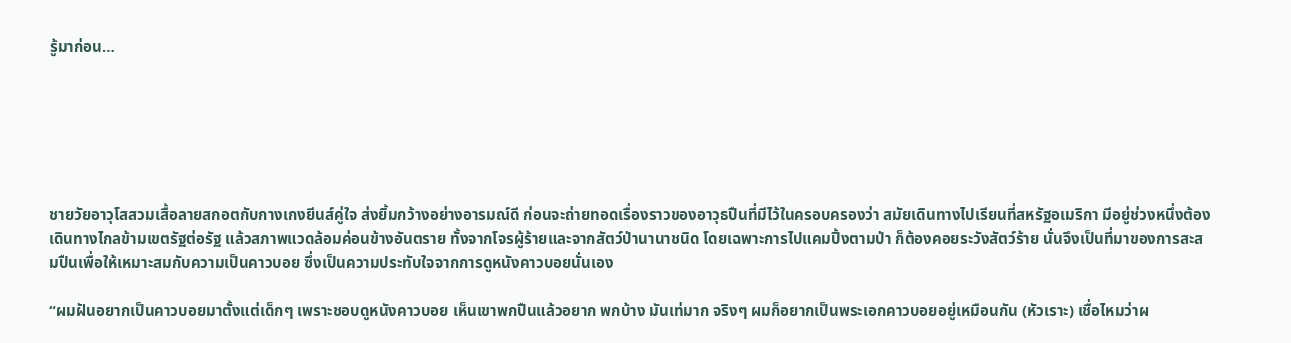รู้มาก่อน…






ชายวัยอาวุโสสวมเสื้อลายสกอตกับกางเกงยีนส์คู่ใจ ส่งยิ้มกว้างอย่างอารมณ์ดี ก่อนจะถ่ายทอดเรื่องราวของอาวุธปืนที่มีไว้ในครอบครองว่า สมัยเดินทางไปเรียนที่สหรัฐอเมริกา มีอยู่ช่วงหนึ่งต้องเดินทางไกลข้ามเขตรัฐต่อรัฐ แล้วสภาพแวดล้อมค่อนข้างอันตราย ทั้งจากโจรผู้ร้ายและจากสัตว์ป่านานาชนิด โดยเฉพาะการไปแคมปิ้งตามป่า ก็ต้องคอยระวังสัตว์ร้าย นั่นจึงเป็นที่มาของการสะสมปืนเพื่อให้เหมาะสมกับความเป็นคาวบอย ซึ่งเป็นความประทับใจจากการดูหนังคาวบอยนั่นเอง

“ผมฝันอยากเป็นคาวบอยมาตั้งแต่เด็กๆ เพราะชอบดูหนังคาวบอย เห็นเขาพกปืนแล้วอยาก พกบ้าง มันเท่มาก จริงๆ ผมก็อยากเป็นพระเอกคาวบอยอยู่เหมือนกัน (หัวเราะ) เชื่อไหมว่าผ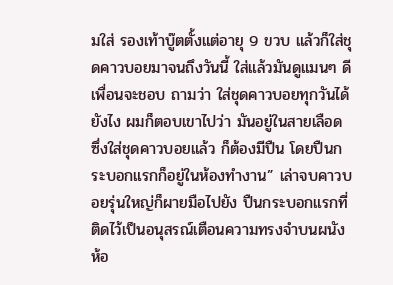มใส่ รองเท้าบู๊ตตั้งแต่อายุ 9 ขวบ แล้วก็ใส่ชุดคาวบอยมาจนถึงวันนี้ ใส่แล้วมันดูแมนๆ ดี เพื่อนจะชอบ ถามว่า ใส่ชุดคาวบอยทุกวันได้ยังไง ผมก็ตอบเขาไปว่า มันอยู่ในสายเลือด ซึ่งใส่ชุดคาวบอยแล้ว ก็ต้องมีปืน โดยปืนกระบอกแรกก็อยู่ในห้องทำงาน” เล่าจบคาวบอยรุ่นใหญ่ก็ผายมือไปยัง ปืนกระบอกแรกที่ติดไว้เป็นอนุสรณ์เตือนความทรงจำบนผนังห้อ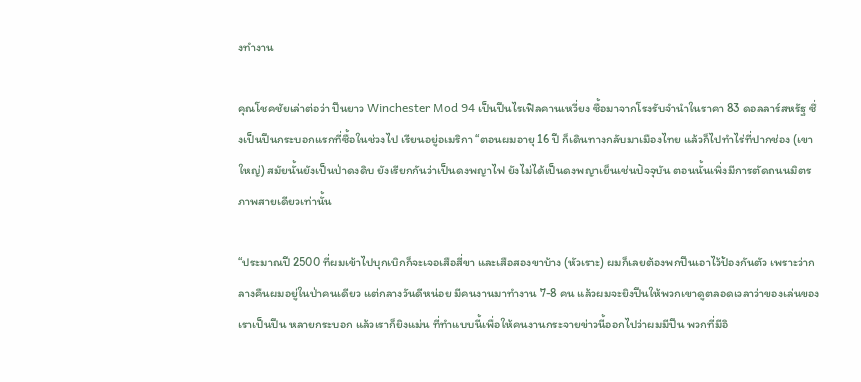งทำงาน

คุณโชคชัยเล่าต่อว่า ปืนยาว Winchester Mod 94 เป็นปืนไรเฟิลคานเหวี่ยง ซื้อมาจากโรงรับจำนำในราคา 83 ดอลลาร์สหรัฐ ซึ่งเป็นปืนกระบอกแรกที่ซื้อในช่วงไป เรียนอยู่อเมริกา “ตอนผมอายุ 16 ปี ก็เดินทางกลับมาเมืองไทย แล้วก็ไปทำไร่ที่ปากช่อง (เขาใหญ่) สมัยนั้นยังเป็นป่าดงดิบ ยังเรียกกันว่าเป็นดงพญาไฟ ยังไม่ได้เป็นดงพญาเย็นเช่นปัจจุบัน ตอนนั้นเพิ่งมีการตัดถนนมิตรภาพสายเดียวเท่านั้น

“ประมาณปี 2500 ที่ผมเข้าไปบุกเบิกก็จะเจอเสือสี่ขา และเสือสองขาบ้าง (หัวเราะ) ผมก็เลยต้องพกปืนเอาไว้ป้องกันตัว เพราะว่ากลางคืนผมอยู่ในป่าคนเดียว แต่กลางวันดีหน่อย มีคนงานมาทำงาน 7-8 คน แล้วผมจะยิงปืนให้พวกเขาดูตลอดเวลาว่าของเล่นของเราเป็นปืน หลายกระบอก แล้วเราก็ยิงแม่น ที่ทำแบบนี้เพื่อให้คนงานกระจายข่าวนี้ออกไปว่าผมมีปืน พวกที่มีอิ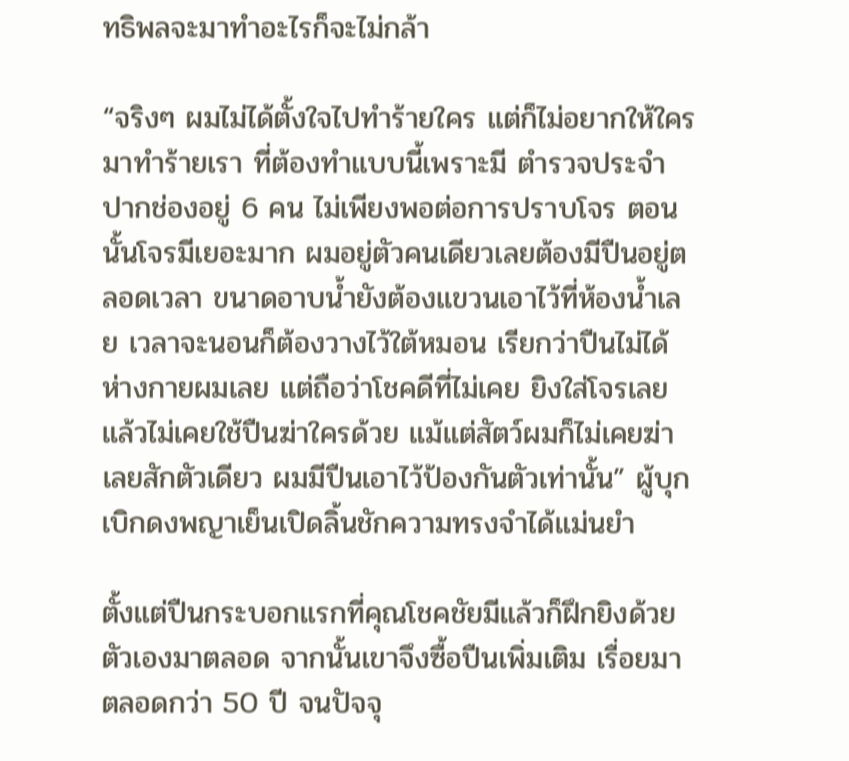ทธิพลจะมาทำอะไรก็จะไม่กล้า

“จริงๆ ผมไม่ได้ตั้งใจไปทำร้ายใคร แต่ก็ไม่อยากให้ใครมาทำร้ายเรา ที่ต้องทำแบบนี้เพราะมี ตำรวจประจำปากช่องอยู่ 6 คน ไม่เพียงพอต่อการปราบโจร ตอนนั้นโจรมีเยอะมาก ผมอยู่ตัวคนเดียวเลยต้องมีปืนอยู่ตลอดเวลา ขนาดอาบน้ำยังต้องแขวนเอาไว้ที่ห้องน้ำเลย เวลาจะนอนก็ต้องวางไว้ใต้หมอน เรียกว่าปืนไม่ได้ห่างกายผมเลย แต่ถือว่าโชคดีที่ไม่เคย ยิงใส่โจรเลย แล้วไม่เคยใช้ปืนฆ่าใครด้วย แม้แต่สัตว์ผมก็ไม่เคยฆ่าเลยสักตัวเดียว ผมมีปืนเอาไว้ป้องกันตัวเท่านั้น” ผู้บุกเบิกดงพญาเย็นเปิดลิ้นชักความทรงจำได้แม่นยำ

ตั้งแต่ปืนกระบอกแรกที่คุณโชคชัยมีแล้วก็ฝึกยิงด้วยตัวเองมาตลอด จากนั้นเขาจึงซื้อปืนเพิ่มเติม เรื่อยมาตลอดกว่า 50 ปี จนปัจจุ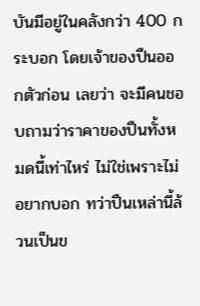บันมีอยู่ในคลังกว่า 400 กระบอก โดยเจ้าของปืนออกตัวก่อน เลยว่า จะมีคนชอบถามว่าราคาของปืนทั้งหมดนี้เท่าไหร่ ไม่ใช่เพราะไม่อยากบอก ทว่าปืนเหล่านี้ล้วนเป็นข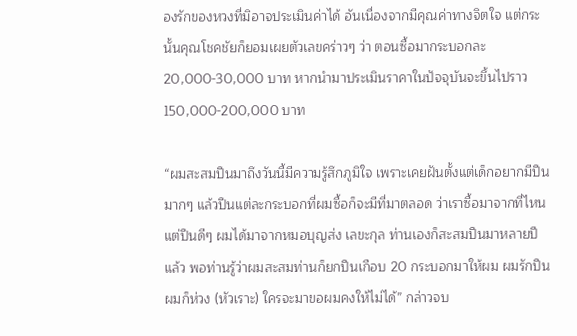องรักของหวงที่มิอาจประเมินค่าได้ อันเนื่องจากมีคุณค่าทางจิตใจ แต่กระนั้นคุณโชคชัยก็ยอมเผยตัวเลขคร่าวๆ ว่า ตอนซื้อมากระบอกละ 20,000-30,000 บาท หากนำมาประเมินราคาในปัจจุบันจะขึ้นไปราว 150,000-200,000 บาท

“ผมสะสมปืนมาถึงวันนี้มีความรู้สึกภูมิใจ เพราะเคยฝันตั้งแต่เด็กอยากมีปืนมากๆ แล้วปืนแต่ละกระบอกที่ผมซื้อก็จะมีที่มาตลอด ว่าเราซื้อมาจากที่ไหน แต่ปืนดีๆ ผมได้มาจากหมอบุญส่ง เลขะกุล ท่านเองก็สะสมปืนมาหลายปีแล้ว พอท่านรู้ว่าผมสะสมท่านก็ยกปืนเกือบ 20 กระบอกมาให้ผม ผมรักปืนผมก็ห่วง (หัวเราะ) ใครจะมาขอผมคงให้ไม่ได้” กล่าวจบ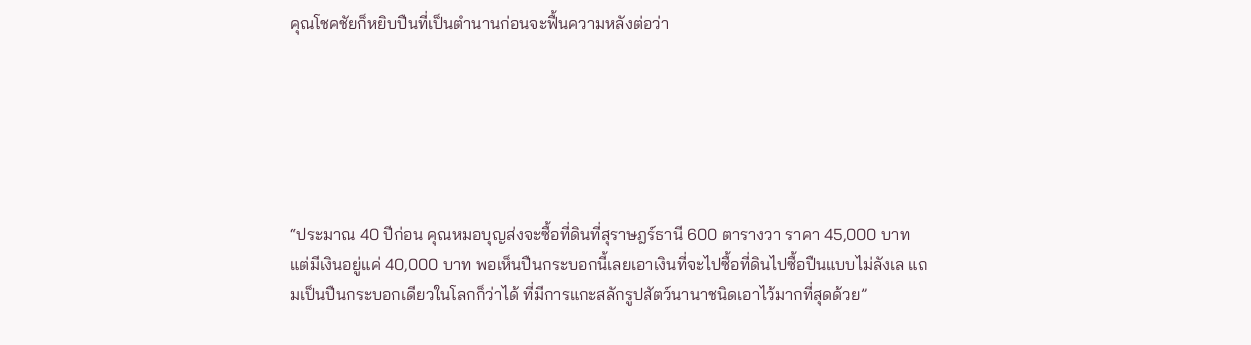คุณโชคชัยก็หยิบปืนที่เป็นตำนานก่อนจะฟื้นความหลังต่อว่า






“ประมาณ 40 ปีก่อน คุณหมอบุญส่งจะซื้อที่ดินที่สุราษฎร์ธานี 600 ตารางวา ราคา 45,000 บาท แต่มีเงินอยู่แค่ 40,000 บาท พอเห็นปืนกระบอกนี้เลยเอาเงินที่จะไปซื้อที่ดินไปซื้อปืนแบบไม่ลังเล แถมเป็นปืนกระบอกเดียวในโลกก็ว่าได้ ที่มีการแกะสลักรูปสัตว์นานาชนิดเอาไว้มากที่สุดด้วย”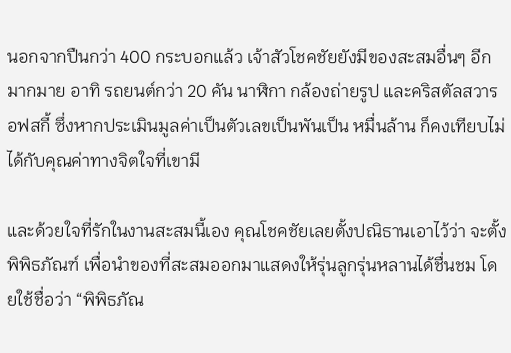นอกจากปืนกว่า 400 กระบอกแล้ว เจ้าสัวโชคชัยยังมีของสะสมอื่นๆ อีกมากมาย อาทิ รถยนต์กว่า 20 คัน นาฬิกา กล้องถ่ายรูป และคริสตัลสวารอฟสกี้ ซึ่งหากประเมินมูลค่าเป็นตัวเลขเป็นพันเป็น หมื่นล้าน ก็คงเทียบไม่ได้กับคุณค่าทางจิตใจที่เขามี

และด้วยใจที่รักในงานสะสมนี้เอง คุณโชคชัยเลยตั้งปณิธานเอาไว้ว่า จะตั้งพิพิธภัณฑ์ เพื่อนำของที่สะสมออกมาแสดงให้รุ่นลูกรุ่นหลานได้ชื่นชม โดยใช้ชื่อว่า “พิพิธภัณ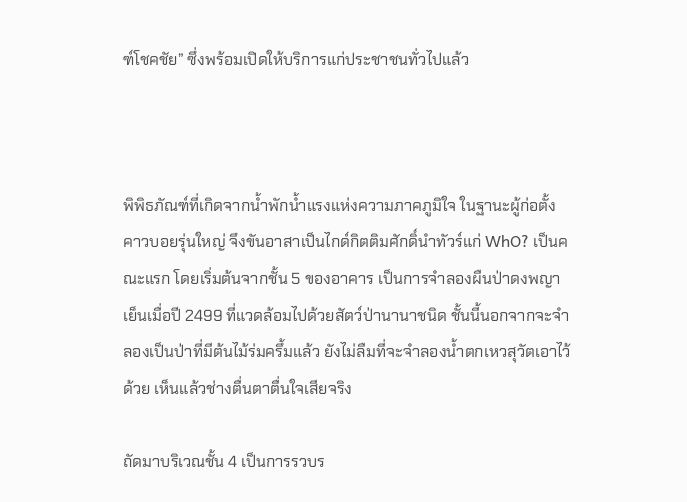ฑ์โชคชัย” ซึ่งพร้อมเปิดให้บริการแก่ประชาชนทั่วไปแล้ว



พิพิธภัณฑ์ที่เกิดจากน้ำพักน้ำแรงแห่งความภาคภูมิใจ ในฐานะผู้ก่อตั้ง คาวบอยรุ่นใหญ่ จึงขันอาสาเป็นไกด์กิตติมศักดิ์นำทัวร์แก่ WhO? เป็นคณะแรก โดยเริ่มต้นจากชั้น 5 ของอาคาร เป็นการจำลองผืนป่าดงพญาเย็นเมื่อปี 2499 ที่แวดล้อมไปด้วยสัตว์ป่านานาชนิด ชั้นนี้นอกจากจะจำลองเป็นป่าที่มีต้นไม้ร่มครึ้มแล้ว ยังไม่ลืมที่จะจำลองน้ำตกเหวสุวัตเอาไว้ด้วย เห็นแล้วช่างตื่นตาตื่นใจเสียจริง

ถัดมาบริเวณชั้น 4 เป็นการรวบร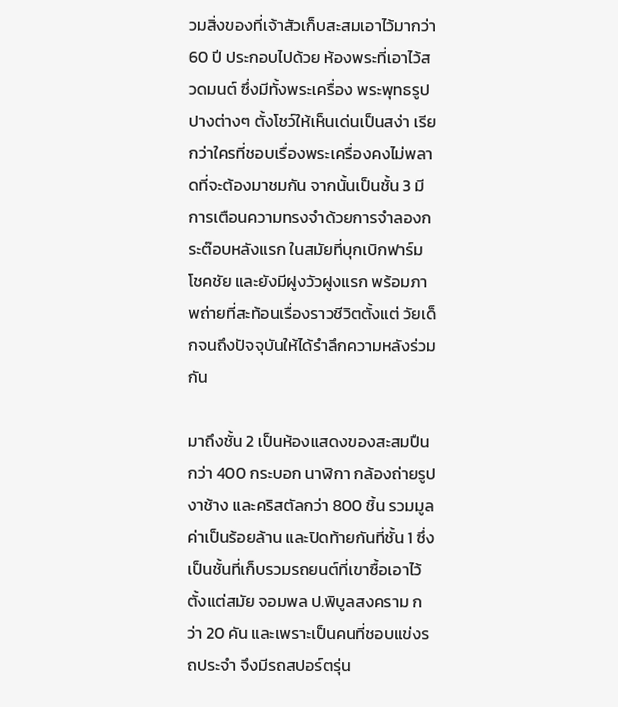วมสิ่งของที่เจ้าสัวเก็บสะสมเอาไว้มากว่า 60 ปี ประกอบไปด้วย ห้องพระที่เอาไว้สวดมนต์ ซึ่งมีทั้งพระเครื่อง พระพุทธรูปปางต่างๆ ตั้งโชว์ให้เห็นเด่นเป็นสง่า เรียกว่าใครที่ชอบเรื่องพระเครื่องคงไม่พลาดที่จะต้องมาชมกัน จากนั้นเป็นชั้น 3 มีการเตือนความทรงจำด้วยการจำลองกระต๊อบหลังแรก ในสมัยที่บุกเบิกฟาร์มโชคชัย และยังมีฝูงวัวฝูงแรก พร้อมภาพถ่ายที่สะท้อนเรื่องราวชีวิตตั้งแต่ วัยเด็กจนถึงปัจจุบันให้ได้รำลึกความหลังร่วมกัน

มาถึงชั้น 2 เป็นห้องแสดงของสะสมปืนกว่า 400 กระบอก นาฬิกา กล้องถ่ายรูป งาช้าง และคริสตัลกว่า 800 ชิ้น รวมมูลค่าเป็นร้อยล้าน และปิดท้ายกันที่ชั้น 1 ซึ่งเป็นชั้นที่เก็บรวมรถยนต์ที่เขาซื้อเอาไว้ตั้งแต่สมัย จอมพล ป.พิบูลสงคราม กว่า 20 คัน และเพราะเป็นคนที่ชอบแข่งรถประจำ จึงมีรถสปอร์ตรุ่น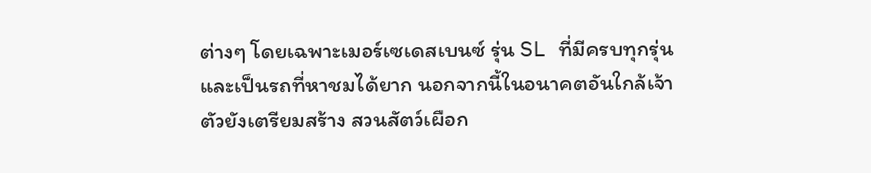ต่างๆ โดยเฉพาะเมอร์เซเดสเบนซ์ รุ่น SL ที่มีครบทุกรุ่น และเป็นรถที่หาชมได้ยาก นอกจากนี้ในอนาคตอันใกล้เจ้าตัวยังเตรียมสร้าง สวนสัตว์เผือก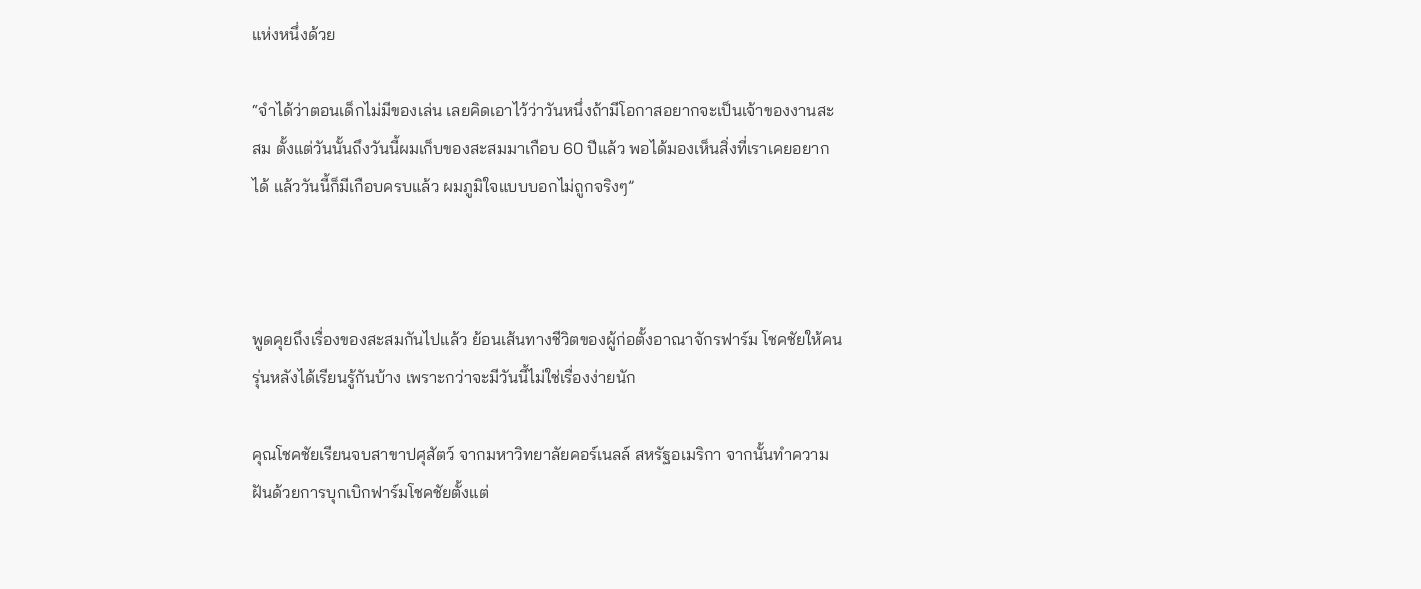แห่งหนึ่งด้วย

“จำได้ว่าตอนเด็กไม่มีของเล่น เลยคิดเอาไว้ว่าวันหนึ่งถ้ามีโอกาสอยากจะเป็นเจ้าของงานสะสม ตั้งแต่วันนั้นถึงวันนี้ผมเก็บของสะสมมาเกือบ 60 ปีแล้ว พอได้มองเห็นสิ่งที่เราเคยอยากได้ แล้ววันนี้ก็มีเกือบครบแล้ว ผมภูมิใจแบบบอกไม่ถูกจริงๆ”



พูดคุยถึงเรื่องของสะสมกันไปแล้ว ย้อนเส้นทางชีวิตของผู้ก่อตั้งอาณาจักรฟาร์ม โชคชัยให้คนรุ่นหลังได้เรียนรู้กันบ้าง เพราะกว่าจะมีวันนี้ไม่ใช่เรื่องง่ายนัก

คุณโชคชัยเรียนจบสาขาปศุสัตว์ จากมหาวิทยาลัยคอร์เนลล์ สหรัฐอเมริกา จากนั้นทำความฝันด้วยการบุกเบิกฟาร์มโชคชัยตั้งแต่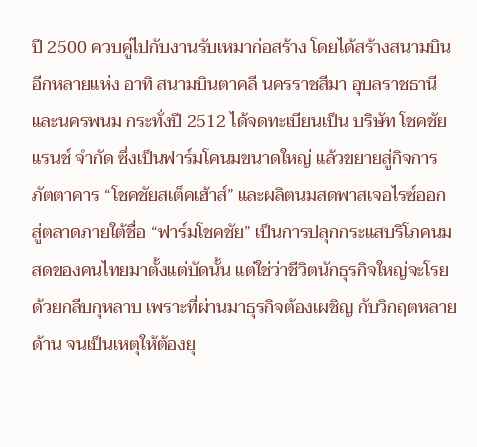ปี 2500 ควบคู่ไปกับงานรับเหมาก่อสร้าง โดยได้สร้างสนามบินอีกหลายแห่ง อาทิ สนามบินตาคลี นครราชสีมา อุบลราชธานี และนครพนม กระทั่งปี 2512 ได้จดทะเบียนเป็น บริษัท โชคชัยแรนช์ จำกัด ซึ่งเป็นฟาร์มโคนมขนาดใหญ่ แล้วขยายสู่กิจการภัตตาคาร “โชคชัยสเต็คเฮ้าส์” และผลิตนมสดพาสเจอไรซ์ออก สู่ตลาดภายใต้ชื่อ “ฟาร์มโชคชัย” เป็นการปลุกกระแสบริโภคนมสดของคนไทยมาตั้งแต่บัดนั้น แต่ใช่ว่าชีวิตนักธุรกิจใหญ่จะโรยด้วยกลีบกุหลาบ เพราะที่ผ่านมาธุรกิจต้องเผชิญ กับวิกฤตหลายด้าน จนเป็นเหตุให้ต้องยุ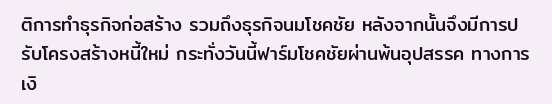ติการทำธุรกิจก่อสร้าง รวมถึงธุรกิจนมโชคชัย หลังจากนั้นจึงมีการปรับโครงสร้างหนี้ใหม่ กระทั่งวันนี้ฟาร์มโชคชัยผ่านพ้นอุปสรรค ทางการเงิ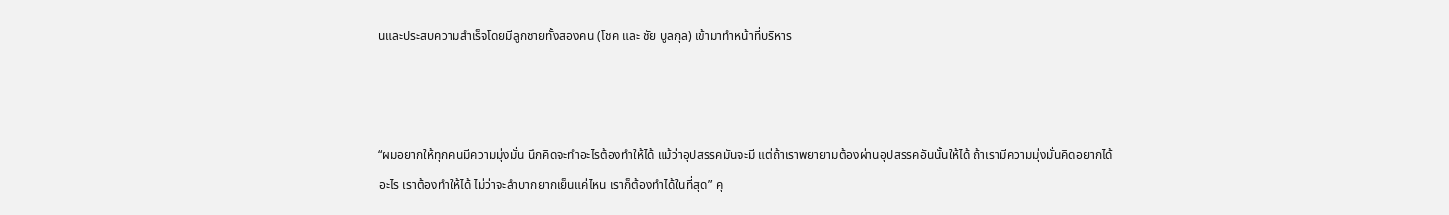นและประสบความสำเร็จโดยมีลูกชายทั้งสองคน (โชค และ ชัย บูลกุล) เข้ามาทำหน้าที่บริหาร



“ผมอยากให้ทุกคนมีความมุ่งมั่น นึกคิดจะทำอะไรต้องทำให้ได้ แม้ว่าอุปสรรคมันจะมี แต่ถ้าเราพยายามต้องผ่านอุปสรรคอันนั้นให้ได้ ถ้าเรามีความมุ่งมั่นคิดอยากได้อะไร เราต้องทำให้ได้ ไม่ว่าจะลำบากยากเย็นแค่ไหน เราก็ต้องทำได้ในที่สุด” คุ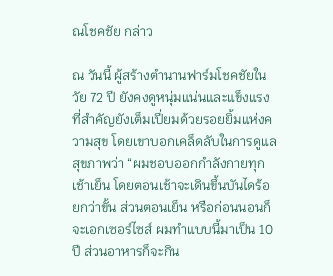ณโชคชัย กล่าว

ณ วันนี้ ผู้สร้างตำนานฟาร์มโชคชัยในวัย 72 ปี ยังคงดูหนุ่มแน่นและแข็งแรง ที่สำคัญยังเต็มเปี่ยมด้วยรอยยิ้มแห่งความสุข โดยเขาบอกเคล็ดลับในการดูแลสุขภาพว่า “ผมชอบออกกำลังกายทุกเช้าเย็น โดยตอนเช้าจะเดินขึ้นบันไดร้อยกว่าขั้น ส่วนตอนเย็น หรือก่อนนอนก็จะเอกเซอร์ไซส์ ผมทำแบบนี้มาเป็น 10 ปี ส่วนอาหารก็จะกิน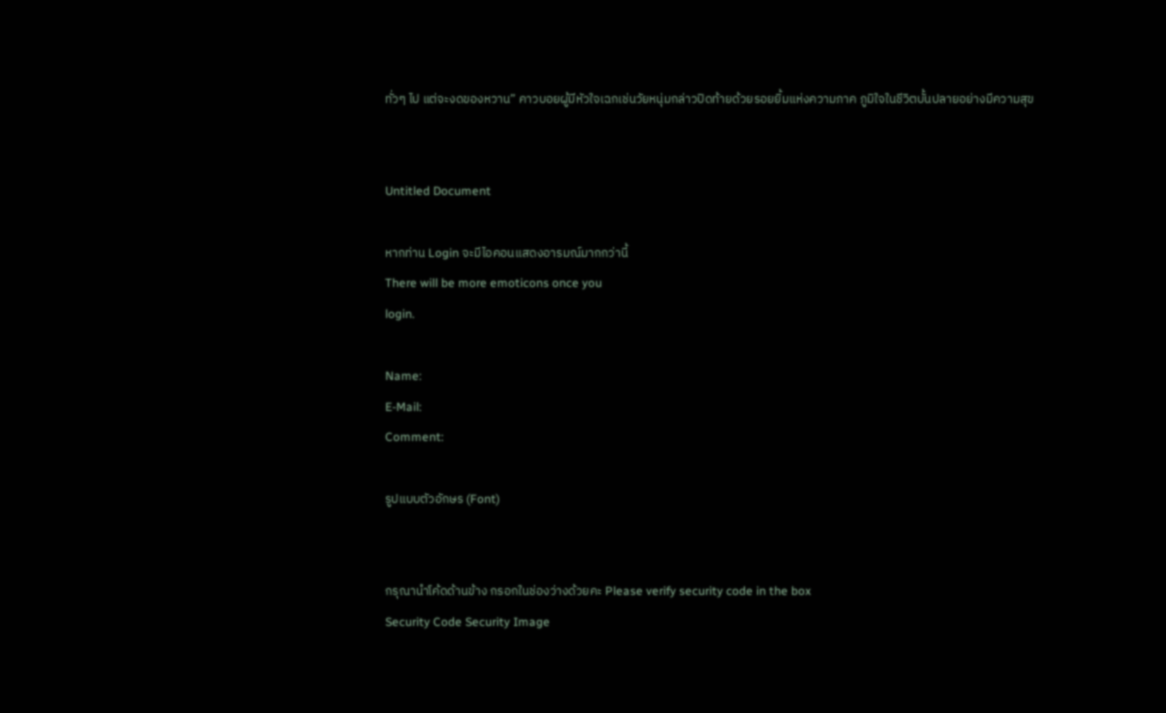ทั่วๆ ไป แต่จะงดของหวาน” คาวบอยผู้มีหัวใจเฉกเช่นวัยหนุ่มกล่าวปิดท้ายด้วยรอยยิ้มแห่งความภาค ภูมิใจในชีวิตบั้นปลายอย่างมีความสุข


Untitled Document

หากท่าน Login จะมีไอคอนแสดงอารมณ์มากกว่านี้
There will be more emoticons once you
login.

Name:
E-Mail:
Comment:

รูปแบบตัวอักษร (Font)


กรุณานำโค้ดด้านข้าง กรอกในช่องว่างด้วยคะ Please verify security code in the box
Security Code Security Image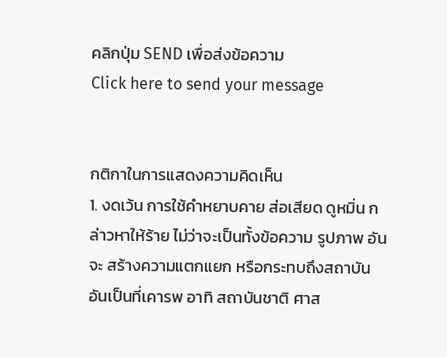คลิกปุ่ม SEND เพื่อส่งข้อความ
Click here to send your message


กติกาในการแสดงความคิดเห็น
1. งดเว้น การใช้คำหยาบคาย ส่อเสียด ดูหมิ่น กล่าวหาให้ร้าย ไม่ว่าจะเป็นทั้งข้อความ รูปภาพ อันจะ สร้างความแตกแยก หรือกระทบถึงสถาบันอันเป็นที่เคารพ อาทิ สถาบันชาติ ศาส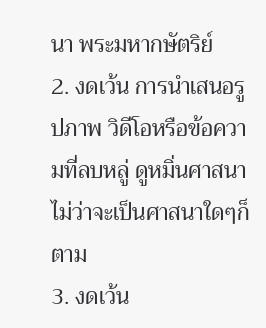นา พระมหากษัตริย์
2. งดเว้น การนำเสนอรูปภาพ วิดีโอหรือข้อความที่ลบหลู่ ดูหมิ่นศาสนา ไม่ว่าจะเป็นศาสนาใดๆก็ตาม
3. งดเว้น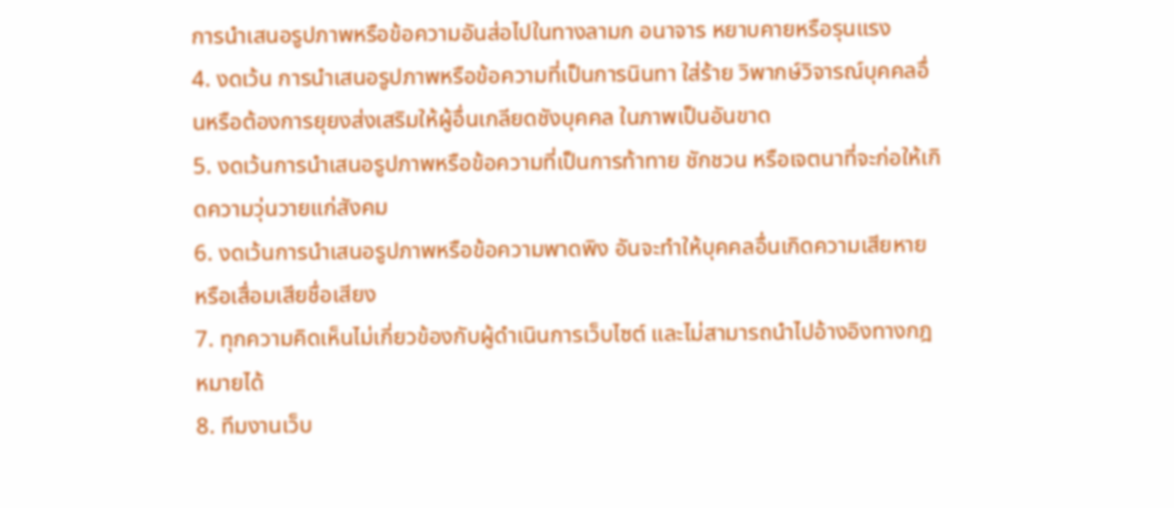การนำเสนอรูปภาพหรือข้อความอันส่อไปในทางลามก อนาจาร หยาบคายหรือรุนแรง
4. งดเว้น การนำเสนอรูปภาพหรือข้อความที่เป็นการนินทา ใส่ร้าย วิพากษ์วิจารณ์บุคคลอื่นหรือต้องการยุยงส่งเสริมให้ผู้อื่นเกลียดชังบุคคล ในภาพเป็นอันขาด
5. งดเว้นการนำเสนอรูปภาพหรือข้อความที่เป็นการท้าทาย ชักชวน หรือเจตนาที่จะก่อให้เกิดความวุ่นวายแก่สังคม
6. งดเว้นการนำเสนอรูปภาพหรือข้อความพาดพิง อันจะทำให้บุคคลอื่นเกิดความเสียหาย หรือเสื่อมเสียชื่อเสียง
7. ทุกความคิดเห็นไม่เกี่ยวข้องกับผู้ดำเนินการเว็บไซต์ และไม่สามารถนำไปอ้างอิงทางกฎหมายได้
8. ทีมงานเว็บ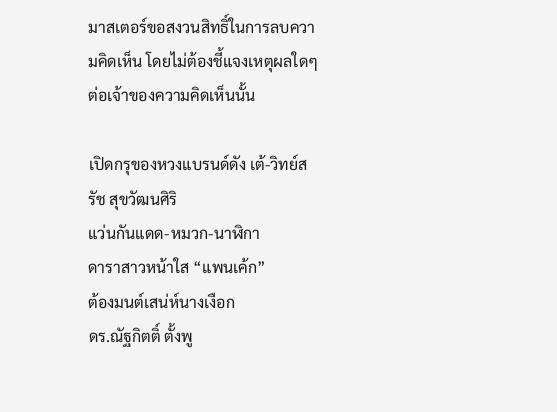มาสเตอร์ขอสงวนสิทธิ์ในการลบความคิดเห็น โดยไม่ต้องชี้แจงเหตุผลใดๆ ต่อเจ้าของความคิดเห็นนั้น

เปิดกรุของหวงแบรนด์ดัง เต้-วิทย์สรัช สุขวัฒนศิริ
แว่นกันแดด-หมวก-นาฬิกา
ดาราสาวหน้าใส “แพนเค้ก”
ต้องมนต์เสน่ห์นางเงือก
ดร.ณัฐกิตติ์ ตั้งพู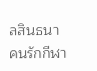ลสินธนา
คนรักกีฬา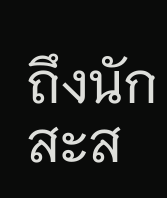ถึงนักสะส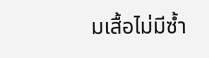มเสื้อไม่มีซ้ำ